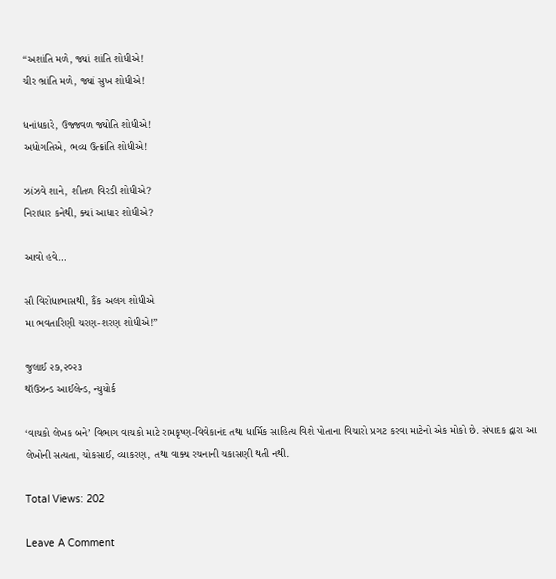“અશાંતિ મળે, જ્યાં શાંતિ શોધીએ!
ચીર ભ્રાંતિ મળે, જ્યાં સુખ શોધીએ!

ધનાંધકારે, ઉજ્જવળ જ્યોતિ શોધીએ!
અધોગતિએ, ભવ્ય ઉત્ક્રાંતિ શોધીએ!

ઝાંઝવે શાને, શીતળ વિરડી શોધીએ?
નિરાધાર કનેથી, ક્યાં આધાર શોધીએ?

આવો હવે…

સૌ વિરોધાભાસથી, કૈંક અલગ શોધીએ
મા ભવતારિણી ચરણ-શરણ શોધીએ!”

જુલાઈ ૨૭,૨૦૨૩
થૉઉઝન્ડ આઈલેન્ડ, ન્યુયોર્ક

‘વાચકો લેખક બને’ વિભાગ વાચકો માટે રામકૃષ્ણ-વિવેકાનંદ તથા ધાર્મિક સાહિત્ય વિશે પોતાના વિચારો પ્રગટ કરવા માટેનો એક મોકો છે. સંપાદક દ્વારા આ લેખોની સત્યતા, ચોકસાઈ, વ્યાકરણ, તથા વાક્ય રચનાની ચકાસણી થતી નથી.

Total Views: 202

Leave A Comment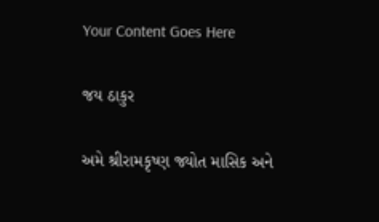Your Content Goes Here

જય ઠાકુર

અમે શ્રીરામકૃષ્ણ જ્યોત માસિક અને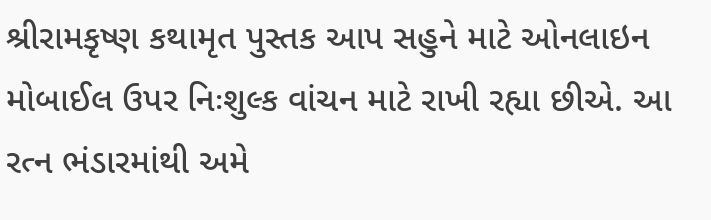શ્રીરામકૃષ્ણ કથામૃત પુસ્તક આપ સહુને માટે ઓનલાઇન મોબાઈલ ઉપર નિઃશુલ્ક વાંચન માટે રાખી રહ્યા છીએ. આ રત્ન ભંડારમાંથી અમે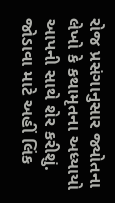રોજ પ્રસંગાનુસાર જ્યોતના લેખો કે કથામૃતના અધ્યાયો આપની સાથે શેર કરીશું. જોડાવા માટે અહીં લિંક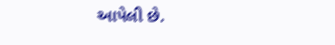આપેલી છે.